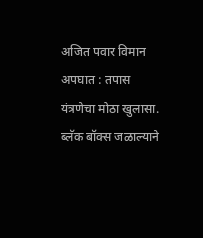अजित पवार विमान अपघात : तपास यंत्रणेचा मोठा खुलासा. ब्लॅक बॉक्स जळाल्याने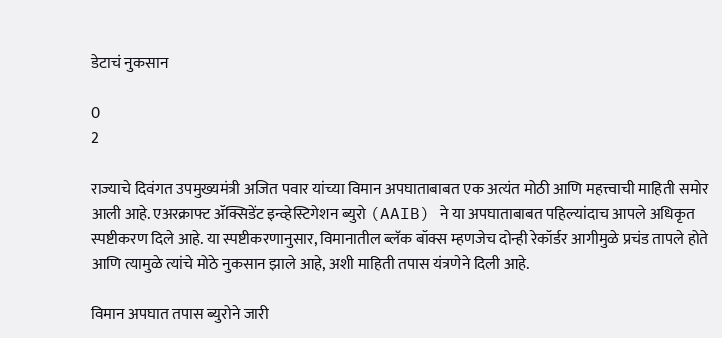डेटाचं नुकसान

0
2

राज्याचे दिवंगत उपमुख्यमंत्री अजित पवार यांच्या विमान अपघाताबाबत एक अत्यंत मोठी आणि महत्त्वाची माहिती समोर आली आहे. एअरक्राफ्ट ॲक्सिडेंट इन्व्हेस्टिगेशन ब्युरो (AAIB) ने या अपघाताबाबत पहिल्यांदाच आपले अधिकृत स्पष्टीकरण दिले आहे. या स्पष्टीकरणानुसार, विमानातील ब्लॅक बॉक्स म्हणजेच दोन्ही रेकॉर्डर आगीमुळे प्रचंड तापले होते आणि त्यामुळे त्यांचे मोठे नुकसान झाले आहे, अशी माहिती तपास यंत्रणेने दिली आहे.

विमान अपघात तपास ब्युरोने जारी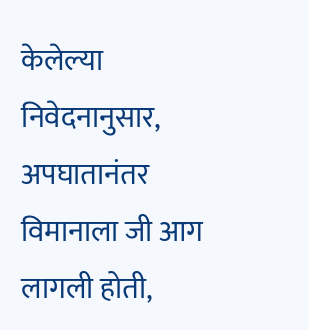केलेल्या निवेदनानुसार, अपघातानंतर विमानाला जी आग लागली होती,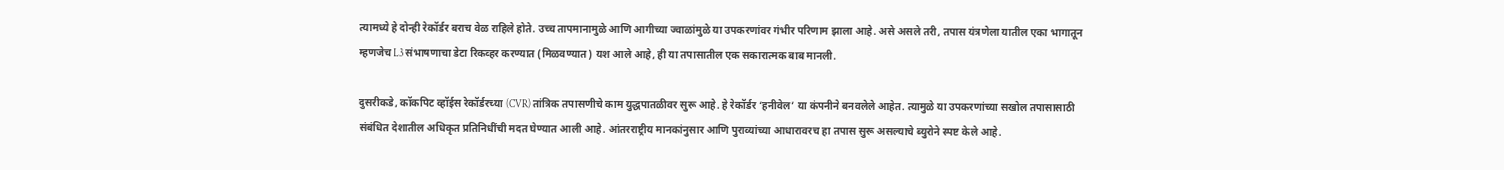त्यामध्ये हे दोन्ही रेकॉर्डर बराच वेळ राहिले होते. उच्च तापमानामुळे आणि आगीच्या ज्वाळांमुळे या उपकरणांवर गंभीर परिणाम झाला आहे. असे असले तरी, तपास यंत्रणेला यातील एका भागातून म्हणजेच L3 संभाषणाचा डेटा रिकव्हर करण्यात (मिळवण्यात) यश आले आहे, ही या तपासातील एक सकारात्मक बाब मानली.

दुसरीकडे, कॉकपिट व्हॉईस रेकॉर्डरच्या (CVR) तांत्रिक तपासणीचे काम युद्धपातळीवर सुरू आहे. हे रेकॉर्डर ‘हनीवेल’ या कंपनीने बनवलेले आहेत. त्यामुळे या उपकरणांच्या सखोल तपासासाठी संबंधित देशातील अधिकृत प्रतिनिधींची मदत घेण्यात आली आहे. आंतरराष्ट्रीय मानकांनुसार आणि पुराव्यांच्या आधारावरच हा तपास सुरू असल्याचे ब्युरोने स्पष्ट केले आहे.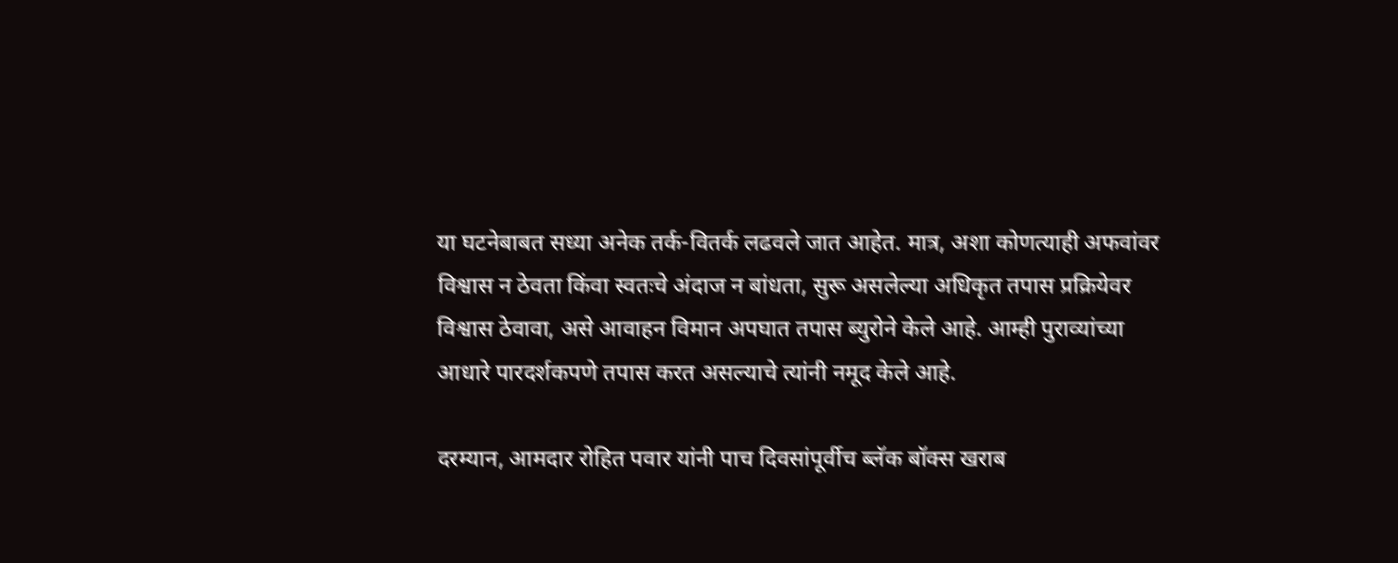या घटनेबाबत सध्या अनेक तर्क-वितर्क लढवले जात आहेत. मात्र, अशा कोणत्याही अफवांवर विश्वास न ठेवता किंवा स्वतःचे अंदाज न बांधता, सुरू असलेल्या अधिकृत तपास प्रक्रियेवर विश्वास ठेवावा, असे आवाहन विमान अपघात तपास ब्युरोने केले आहे. आम्ही पुराव्यांच्या आधारे पारदर्शकपणे तपास करत असल्याचे त्यांनी नमूद केले आहे.

दरम्यान, आमदार रोहित पवार यांनी पाच दिवसांपूर्वीच ब्लॅक बॉक्स खराब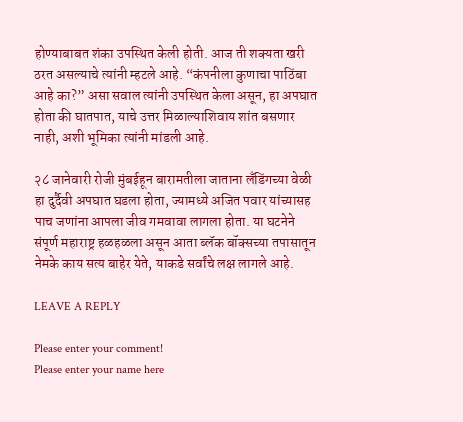होण्याबाबत शंका उपस्थित केली होती. आज ती शक्यता खरी ठरत असल्याचे त्यांनी म्हटले आहे. “कंपनीला कुणाचा पाठिंबा आहे का?” असा सवाल त्यांनी उपस्थित केला असून, हा अपघात होता की घातपात, याचे उत्तर मिळाल्याशिवाय शांत बसणार नाही, अशी भूमिका त्यांनी मांडली आहे.

२८ जानेवारी रोजी मुंबईहून बारामतीला जाताना लँडिंगच्या वेळी हा दुर्दैवी अपघात घडला होता, ज्यामध्ये अजित पवार यांच्यासह पाच जणांना आपला जीव गमवावा लागला होता. या घटनेने संपूर्ण महाराष्ट्र हळहळला असून आता ब्लॅक बॉक्सच्या तपासातून नेमके काय सत्य बाहेर येते, याकडे सर्वांचे लक्ष लागले आहे.

LEAVE A REPLY

Please enter your comment!
Please enter your name here